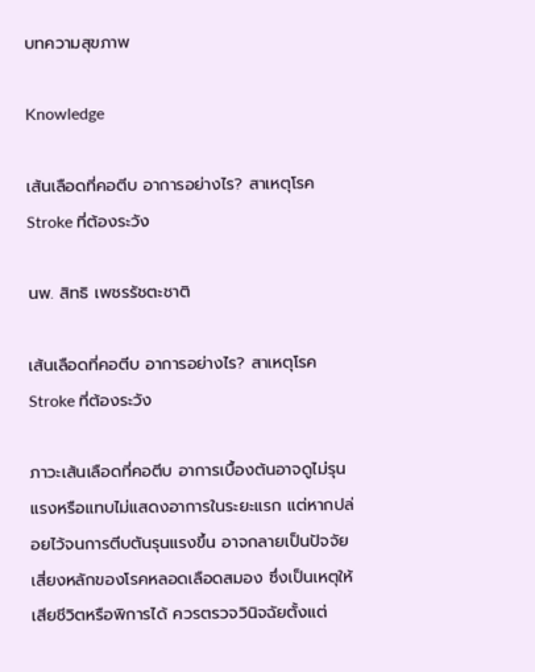บทความสุขภาพ

Knowledge

เส้นเลือดที่คอตีบ อาการอย่างไร? สาเหตุโรค Stroke ที่ต้องระวัง

นพ. สิทธิ เพชรรัชตะชาติ

เส้นเลือดที่คอตีบ อาการอย่างไร? สาเหตุโรค Stroke ที่ต้องระวัง

ภาวะเส้นเลือดที่คอตีบ อาการเบื้องต้นอาจดูไม่รุนแรงหรือแทบไม่แสดงอาการในระยะแรก แต่หากปล่อยไว้จนการตีบตันรุนแรงขึ้น อาจกลายเป็นปัจจัยเสี่ยงหลักของโรคหลอดเลือดสมอง ซึ่งเป็นเหตุให้เสียชีวิตหรือพิการได้ ควรตรวจวินิจฉัยตั้งแต่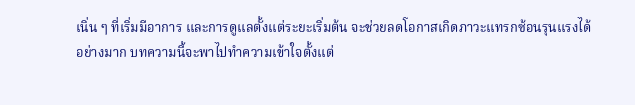เนิ่น ๆ ที่เริ่มมีอาการ และการดูแลตั้งแต่ระยะเริ่มต้น จะช่วยลดโอกาสเกิดภาวะแทรกซ้อนรุนแรงได้อย่างมาก บทความนี้จะพาไปทำความเข้าใจตั้งแต่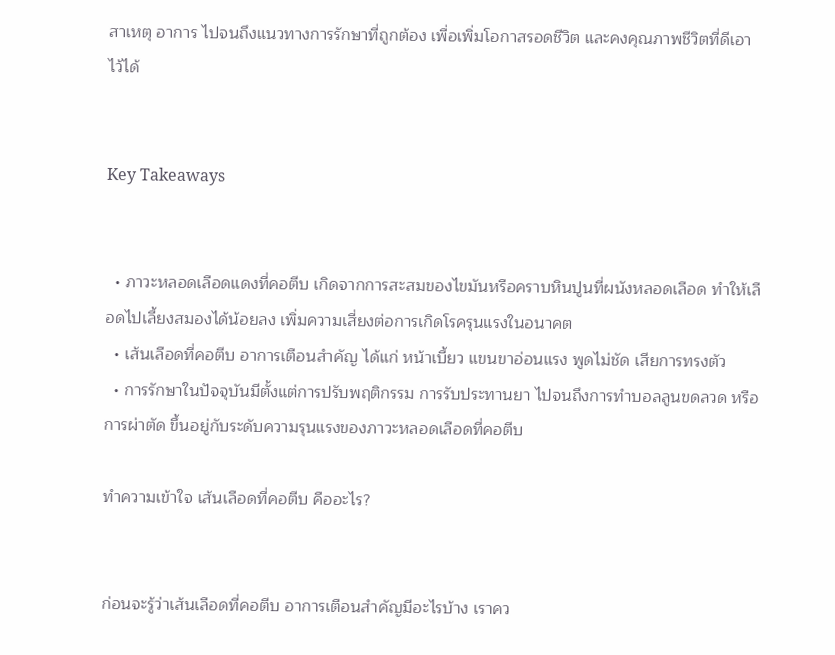สาเหตุ อาการ ไปจนถึงแนวทางการรักษาที่ถูกต้อง เพื่อเพิ่มโอกาสรอดชีวิต และคงคุณภาพชีวิตที่ดีเอาไว้ได้


Key Takeaways


  • ภาวะหลอดเลือดแดงที่คอตีบ เกิดจากการสะสมของไขมันหรือคราบหินปูนที่ผนังหลอดเลือด ทำให้เลือดไปเลี้ยงสมองได้น้อยลง เพิ่มความเสี่ยงต่อการเกิดโรครุนแรงในอนาคต
  • เส้นเลือดที่คอตีบ อาการเตือนสำคัญ ได้แก่ หน้าเบี้ยว แขนขาอ่อนแรง พูดไม่ชัด เสียการทรงตัว
  • การรักษาในปัจจุบันมีตั้งแต่การปรับพฤติกรรม การรับประทานยา ไปจนถึงการทำบอลลูนขดลวด หรือการผ่าตัด ขึ้นอยู่กับระดับความรุนแรงของภาวะหลอดเลือดที่คอตีบ

ทำความเข้าใจ เส้นเลือดที่คอตีบ คืออะไร?


ก่อนจะรู้ว่าเส้นเลือดที่คอตีบ อาการเตือนสำคัญมีอะไรบ้าง เราคว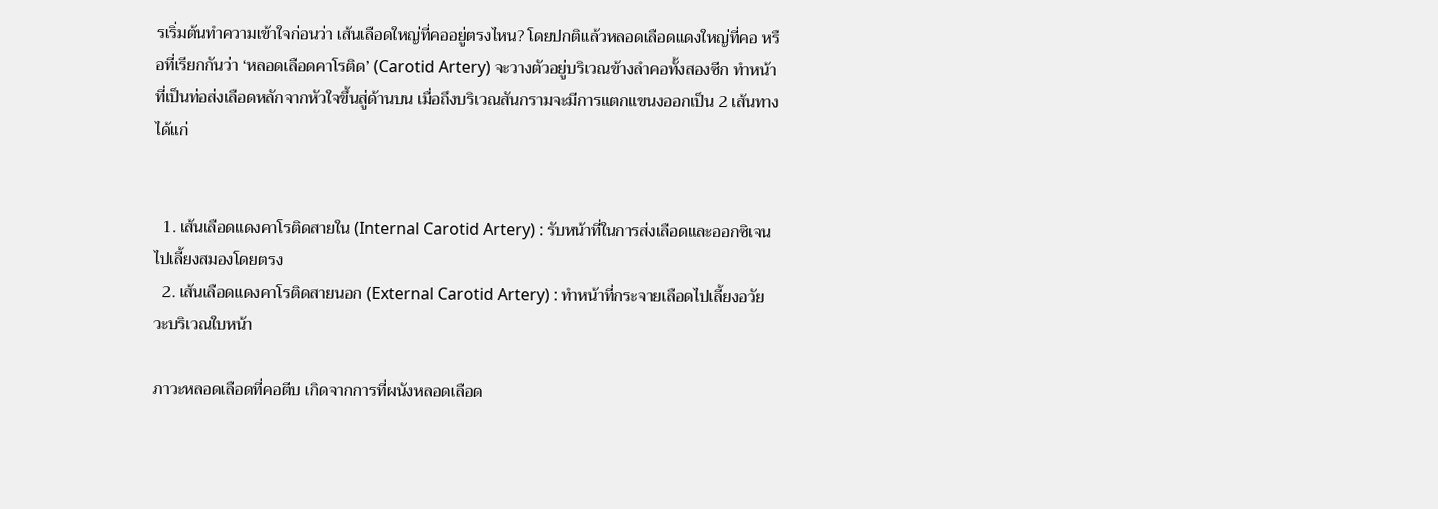รเริ่มต้นทำความเข้าใจก่อนว่า เส้นเลือดใหญ่ที่คออยู่ตรงไหน? โดยปกติแล้วหลอดเลือดแดงใหญ่ที่คอ หรือที่เรียกกันว่า ‘หลอดเลือดคาโรติด’ (Carotid Artery) จะวางตัวอยู่บริเวณข้างลำคอทั้งสองซีก ทำหน้าที่เป็นท่อส่งเลือดหลักจากหัวใจขึ้นสู่ด้านบน เมื่อถึงบริเวณสันกรามจะมีการแตกแขนงออกเป็น 2 เส้นทาง ได้แก่


  1. เส้นเลือดแดงคาโรติดสายใน (Internal Carotid Artery) : รับหน้าที่ในการส่งเลือดและออกซิเจนไปเลี้ยงสมองโดยตรง
  2. เส้นเลือดแดงคาโรติดสายนอก (External Carotid Artery) : ทำหน้าที่กระจายเลือดไปเลี้ยงอวัยวะบริเวณใบหน้า

ภาวะหลอดเลือดที่คอตีบ เกิดจากการที่ผนังหลอดเลือด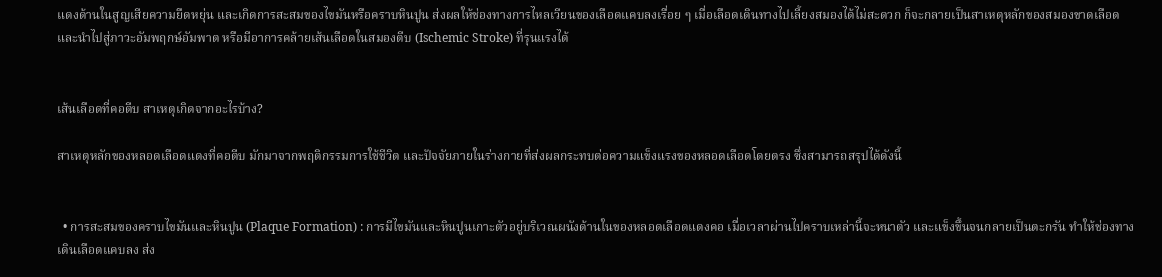แดงด้านในสูญเสียความยืดหยุ่น และเกิดการสะสมของไขมันหรือคราบหินปูน ส่งผลให้ช่องทางการไหลเวียนของเลือดแคบลงเรื่อย ๆ เมื่อเลือดเดินทางไปเลี้ยงสมองได้ไม่สะดวก ก็จะกลายเป็นสาเหตุหลักของสมองขาดเลือด และนำไปสู่ภาวะอัมพฤกษ์อัมพาต หรือมีอาการคล้ายเส้นเลือดในสมองตีบ (Ischemic Stroke) ที่รุนแรงได้


เส้นเลือดที่คอตีบ สาเหตุเกิดจากอะไรบ้าง?

สาเหตุหลักของหลอดเลือดแดงที่คอตีบ มักมาจากพฤติกรรมการใช้ชีวิต และปัจจัยภายในร่างกายที่ส่งผลกระทบต่อความแข็งแรงของหลอดเลือดโดยตรง ซึ่งสามารถสรุปได้ดังนี้


  • การสะสมของคราบไขมันและหินปูน (Plaque Formation) : การมีไขมันและหินปูนเกาะตัวอยู่บริเวณผนังด้านในของหลอดเลือดแดงคอ เมื่อเวลาผ่านไปคราบเหล่านี้จะหนาตัว และแข็งขึ้นจนกลายเป็นตะกรัน ทำให้ช่องทางเดินเลือดแคบลง ส่ง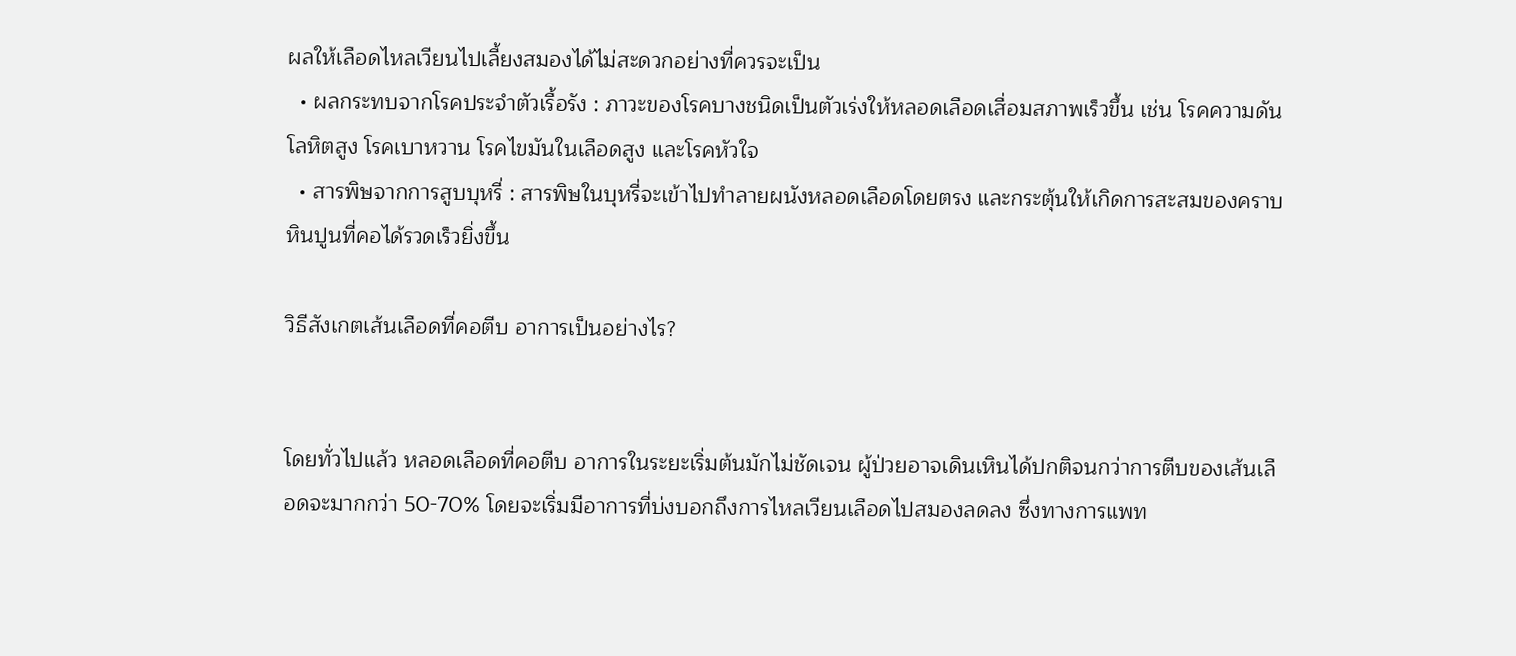ผลให้เลือดไหลเวียนไปเลี้ยงสมองได้ไม่สะดวกอย่างที่ควรจะเป็น
  • ผลกระทบจากโรคประจำตัวเรื้อรัง : ภาวะของโรคบางชนิดเป็นตัวเร่งให้หลอดเลือดเสื่อมสภาพเร็วขึ้น เช่น โรคความดันโลหิตสูง โรคเบาหวาน โรคไขมันในเลือดสูง และโรคหัวใจ
  • สารพิษจากการสูบบุหรี่ : สารพิษในบุหรี่จะเข้าไปทำลายผนังหลอดเลือดโดยตรง และกระตุ้นให้เกิดการสะสมของคราบหินปูนที่คอได้รวดเร็วยิ่งขึ้น

วิธีสังเกตเส้นเลือดที่คอตีบ อาการเป็นอย่างไร?


โดยทั่วไปแล้ว หลอดเลือดที่คอตีบ อาการในระยะเริ่มต้นมักไม่ชัดเจน ผู้ป่วยอาจเดินเหินได้ปกติจนกว่าการตีบของเส้นเลือดจะมากกว่า 50-70% โดยจะเริ่มมีอาการที่บ่งบอกถึงการไหลเวียนเลือดไปสมองลดลง ซึ่งทางการแพท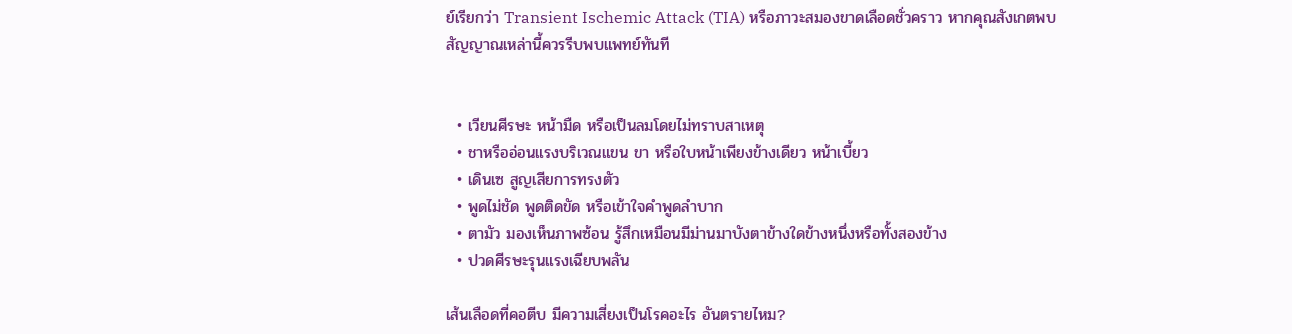ย์เรียกว่า Transient Ischemic Attack (TIA) หรือภาวะสมองขาดเลือดชั่วคราว หากคุณสังเกตพบสัญญาณเหล่านี้ควรรีบพบแพทย์ทันที


  • เวียนศีรษะ หน้ามืด หรือเป็นลมโดยไม่ทราบสาเหตุ
  • ชาหรืออ่อนแรงบริเวณแขน ขา หรือใบหน้าเพียงข้างเดียว หน้าเบี้ยว
  • เดินเซ สูญเสียการทรงตัว
  • พูดไม่ชัด พูดติดขัด หรือเข้าใจคำพูดลำบาก
  • ตามัว มองเห็นภาพซ้อน รู้สึกเหมือนมีม่านมาบังตาข้างใดข้างหนึ่งหรือทั้งสองข้าง
  • ปวดศีรษะรุนแรงเฉียบพลัน

เส้นเลือดที่คอตีบ มีความเสี่ยงเป็นโรคอะไร อันตรายไหม?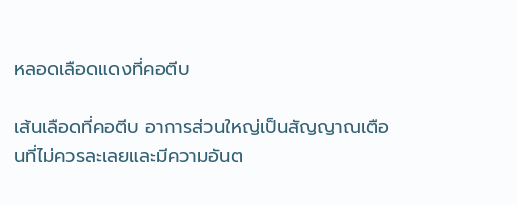หลอดเลือดแดงที่คอตีบ

เส้นเลือดที่คอตีบ อาการส่วนใหญ่เป็นสัญญาณเตือนที่ไม่ควรละเลยและมีความอันต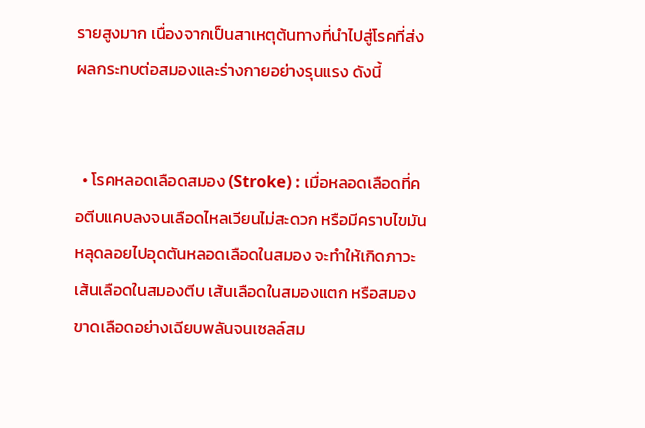รายสูงมาก เนื่องจากเป็นสาเหตุต้นทางที่นำไปสู่โรคที่ส่งผลกระทบต่อสมองและร่างกายอย่างรุนแรง ดังนี้


  • โรคหลอดเลือดสมอง (Stroke) : เมื่อหลอดเลือดที่คอตีบแคบลงจนเลือดไหลเวียนไม่สะดวก หรือมีคราบไขมันหลุดลอยไปอุดตันหลอดเลือดในสมอง จะทำให้เกิดภาวะเส้นเลือดในสมองตีบ เส้นเลือดในสมองแตก หรือสมองขาดเลือดอย่างเฉียบพลันจนเซลล์สม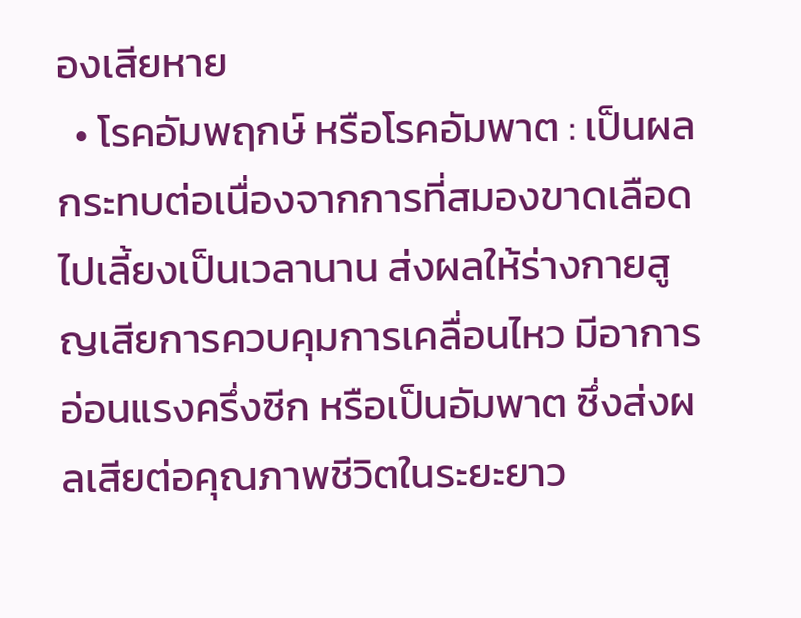องเสียหาย
  • โรคอัมพฤกษ์ หรือโรคอัมพาต : เป็นผลกระทบต่อเนื่องจากการที่สมองขาดเลือดไปเลี้ยงเป็นเวลานาน ส่งผลให้ร่างกายสูญเสียการควบคุมการเคลื่อนไหว มีอาการอ่อนแรงครึ่งซีก หรือเป็นอัมพาต ซึ่งส่งผลเสียต่อคุณภาพชีวิตในระยะยาว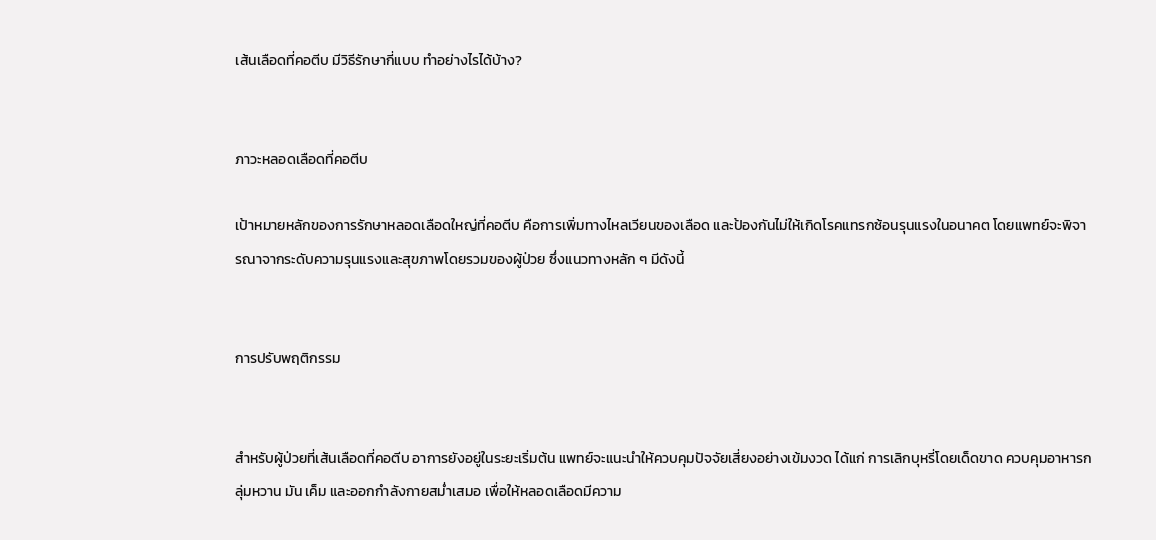เส้นเลือดที่คอตีบ มีวิธีรักษากี่แบบ ทำอย่างไรได้บ้าง?


ภาวะหลอดเลือดที่คอตีบ

เป้าหมายหลักของการรักษาหลอดเลือดใหญ่ที่คอตีบ คือการเพิ่มทางไหลเวียนของเลือด และป้องกันไม่ให้เกิดโรคแทรกซ้อนรุนแรงในอนาคต โดยแพทย์จะพิจารณาจากระดับความรุนแรงและสุขภาพโดยรวมของผู้ป่วย ซึ่งแนวทางหลัก ๆ มีดังนี้


การปรับพฤติกรรม


สำหรับผู้ป่วยที่เส้นเลือดที่คอตีบ อาการยังอยู่ในระยะเริ่มต้น แพทย์จะแนะนำให้ควบคุมปัจจัยเสี่ยงอย่างเข้มงวด ได้แก่ การเลิกบุหรี่โดยเด็ดขาด ควบคุมอาหารกลุ่มหวาน มัน เค็ม และออกกำลังกายสม่ำเสมอ เพื่อให้หลอดเลือดมีความ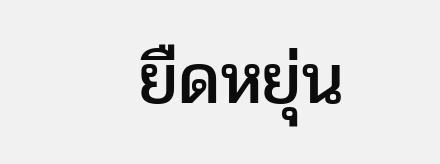ยืดหยุ่น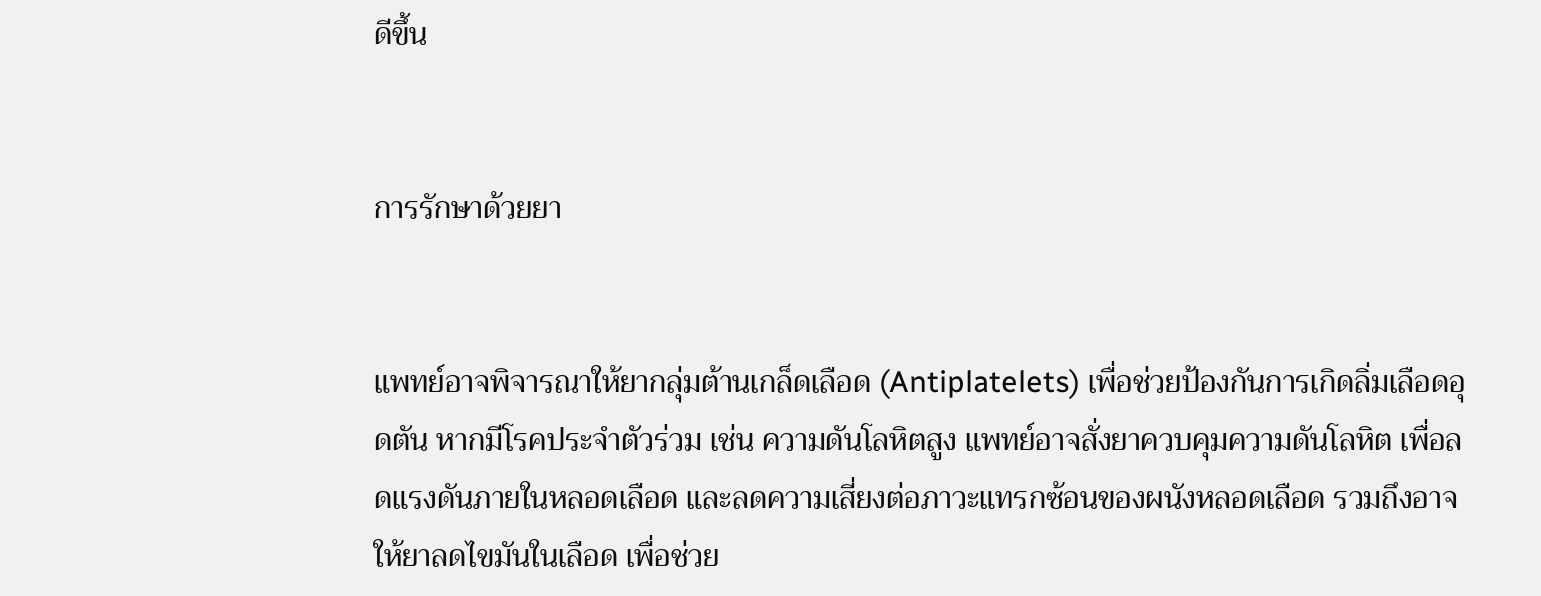ดีขึ้น


การรักษาด้วยยา


แพทย์อาจพิจารณาให้ยากลุ่มต้านเกล็ดเลือด (Antiplatelets) เพื่อช่วยป้องกันการเกิดลิ่มเลือดอุดตัน หากมีโรคประจำตัวร่วม เช่น ความดันโลหิตสูง แพทย์อาจสั่งยาควบคุมความดันโลหิต เพื่อลดแรงดันภายในหลอดเลือด และลดความเสี่ยงต่อภาวะแทรกซ้อนของผนังหลอดเลือด รวมถึงอาจให้ยาลดไขมันในเลือด เพื่อช่วย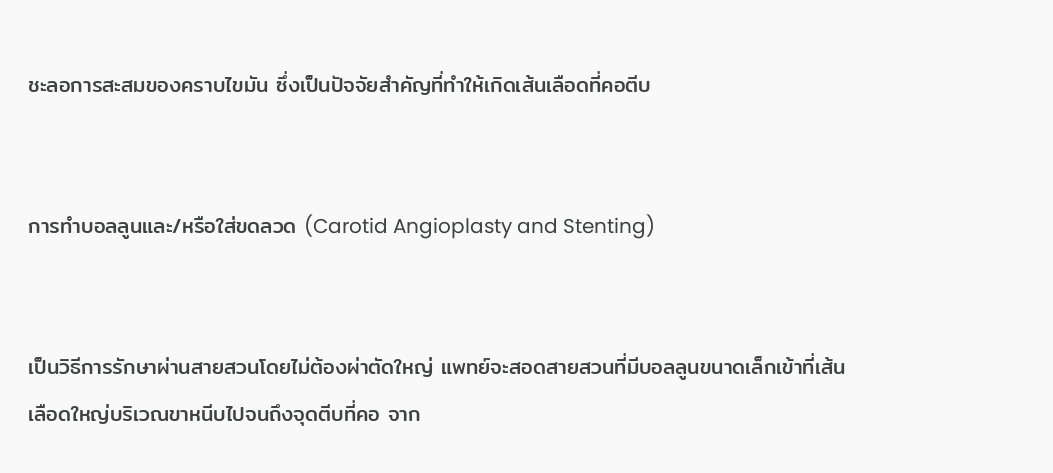ชะลอการสะสมของคราบไขมัน ซึ่งเป็นปัจจัยสำคัญที่ทำให้เกิดเส้นเลือดที่คอตีบ


การทำบอลลูนและ/หรือใส่ขดลวด (Carotid Angioplasty and Stenting)


เป็นวิธีการรักษาผ่านสายสวนโดยไม่ต้องผ่าตัดใหญ่ แพทย์จะสอดสายสวนที่มีบอลลูนขนาดเล็กเข้าที่เส้นเลือดใหญ่บริเวณขาหนีบไปจนถึงจุดตีบที่คอ จาก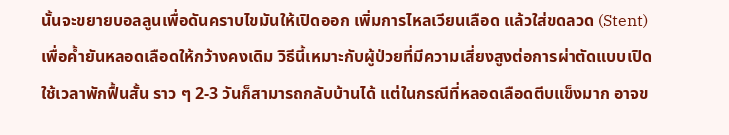นั้นจะขยายบอลลูนเพื่อดันคราบไขมันให้เปิดออก เพิ่มการไหลเวียนเลือด แล้วใส่ขดลวด (Stent) เพื่อค้ำยันหลอดเลือดให้กว้างคงเดิม วิธีนี้เหมาะกับผู้ป่วยที่มีความเสี่ยงสูงต่อการผ่าตัดแบบเปิด ใช้เวลาพักฟื้นสั้น ราว ๆ 2-3 วันก็สามารถกลับบ้านได้ แต่ในกรณีที่หลอดเลือดตีบแข็งมาก อาจข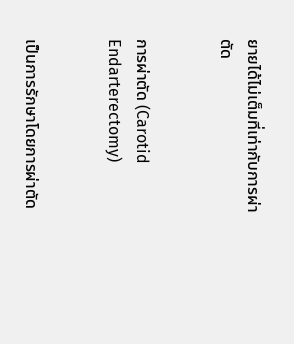ยายได้ไม่เต็มที่เท่ากับการผ่าตัด


การผ่าตัด (Carotid Endarterectomy)


เป็นการรักษาโดยการผ่าตัด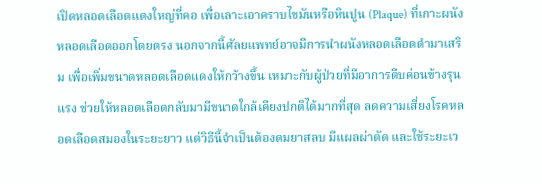เปิดหลอดเลือดแดงใหญ่ที่คอ เพื่อเลาะเอาคราบไขมันหรือหินปูน (Plaque) ที่เกาะผนังหลอดเลือดออกโดยตรง นอกจากนี้ศัลยแพทย์อาจมีการนำผนังหลอดเลือดดำมาเสริม เพื่อเพิ่มขนาดหลอดเลือดแดงให้กว้างขึ้น เหมาะกับผู้ป่วยที่มีอาการตีบค่อนข้างรุนแรง ช่วยให้หลอดเลือดกลับมามีขนาดใกล้เคียงปกติได้มากที่สุด ลดความเสี่ยงโรคหลอดเลือดสมองในระยะยาว แต่วิธีนี้จำเป็นต้องดมยาสลบ มีแผลผ่าตัด และใช้ระยะเว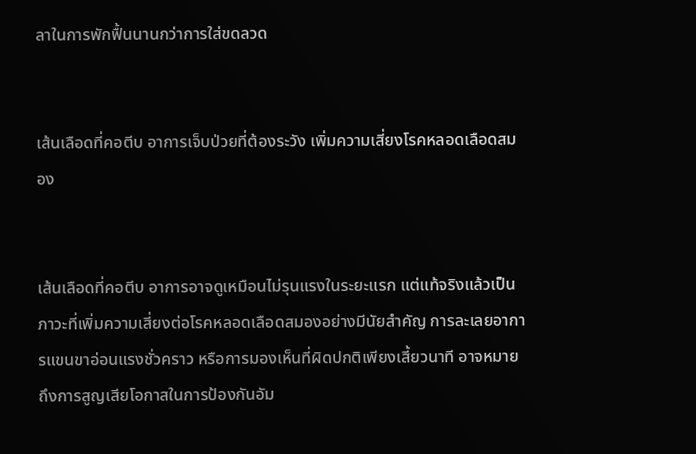ลาในการพักฟื้นนานกว่าการใส่ขดลวด


เส้นเลือดที่คอตีบ อาการเจ็บป่วยที่ต้องระวัง เพิ่มความเสี่ยงโรคหลอดเลือดสมอง


เส้นเลือดที่คอตีบ อาการอาจดูเหมือนไม่รุนแรงในระยะแรก แต่แท้จริงแล้วเป็นภาวะที่เพิ่มความเสี่ยงต่อโรคหลอดเลือดสมองอย่างมีนัยสำคัญ การละเลยอาการแขนขาอ่อนแรงชั่วคราว หรือการมองเห็นที่ผิดปกติเพียงเสี้ยวนาที อาจหมายถึงการสูญเสียโอกาสในการป้องกันอัม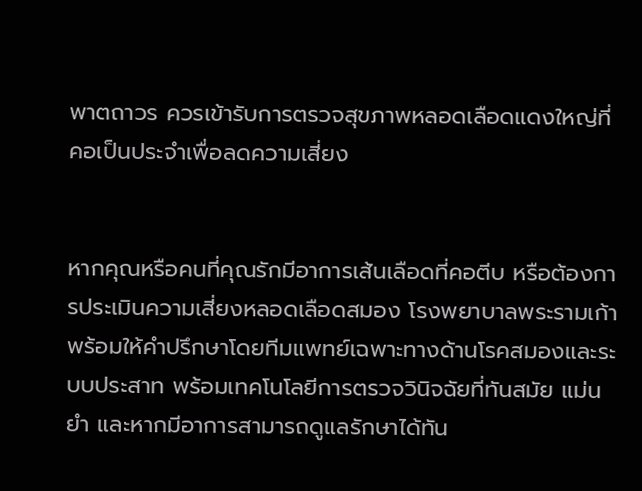พาตถาวร ควรเข้ารับการตรวจสุขภาพหลอดเลือดแดงใหญ่ที่คอเป็นประจำเพื่อลดความเสี่ยง


หากคุณหรือคนที่คุณรักมีอาการเส้นเลือดที่คอตีบ หรือต้องการประเมินความเสี่ยงหลอดเลือดสมอง โรงพยาบาลพระรามเก้าพร้อมให้คำปรึกษาโดยทีมแพทย์เฉพาะทางด้านโรคสมองและระบบประสาท พร้อมเทคโนโลยีการตรวจวินิจฉัยที่ทันสมัย แม่นยำ และหากมีอาการสามารถดูแลรักษาได้ทัน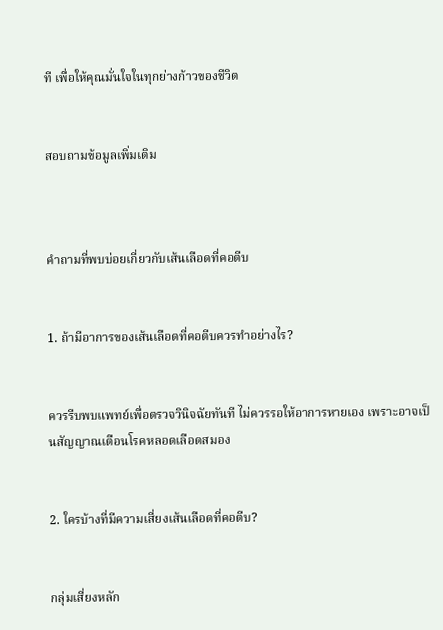ที เพื่อให้คุณมั่นใจในทุกย่างก้าวของชีวิต


สอบถามข้อมูลเพิ่มเติม



คำถามที่พบบ่อยเกี่ยวกับเส้นเลือดที่คอตีบ


1. ถ้ามีอาการของเส้นเลือดที่คอตีบควรทำอย่างไร?


ควรรีบพบแพทย์เพื่อตรวจวินิจฉัยทันที ไม่ควรรอให้อาการหายเอง เพราะอาจเป็นสัญญาณเตือนโรคหลอดเลือดสมอง


2. ใครบ้างที่มีความเสี่ยงเส้นเลือดที่คอตีบ?


กลุ่มเสี่ยงหลัก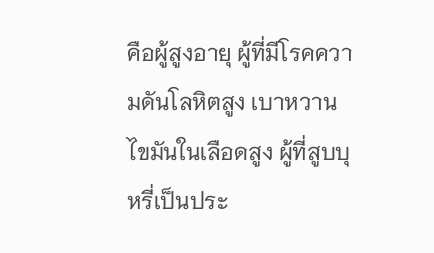คือผู้สูงอายุ ผู้ที่มีโรคความดันโลหิตสูง เบาหวาน ไขมันในเลือดสูง ผู้ที่สูบบุหรี่เป็นประ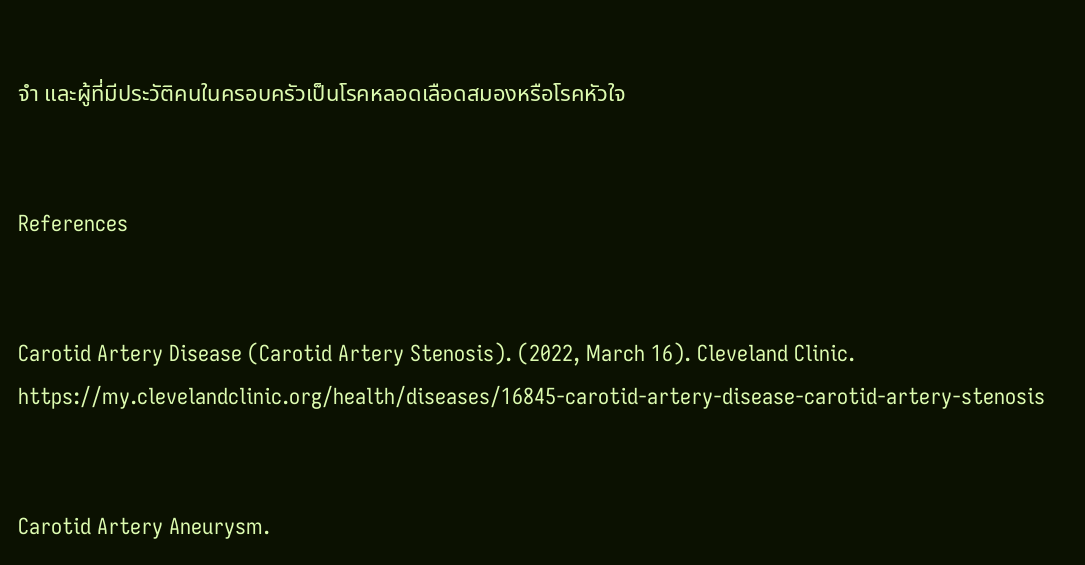จำ และผู้ที่มีประวัติคนในครอบครัวเป็นโรคหลอดเลือดสมองหรือโรคหัวใจ


References


Carotid Artery Disease (Carotid Artery Stenosis). (2022, March 16). Cleveland Clinic. https://my.clevelandclinic.org/health/diseases/16845-carotid-artery-disease-carotid-artery-stenosis


Carotid Artery Aneurysm.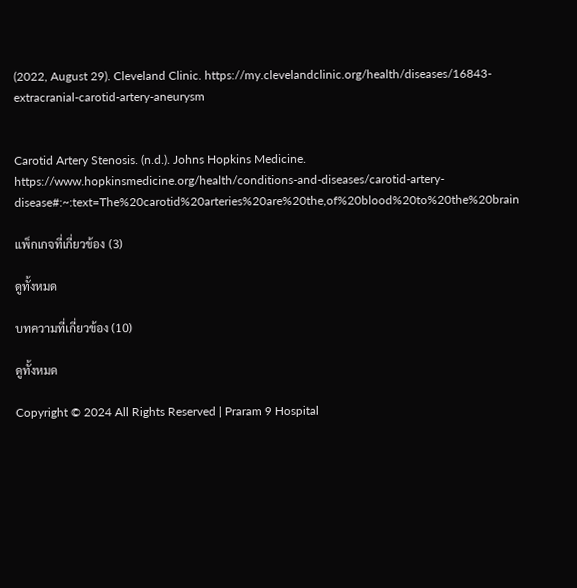(2022, August 29). Cleveland Clinic. https://my.clevelandclinic.org/health/diseases/16843-extracranial-carotid-artery-aneurysm


Carotid Artery Stenosis. (n.d.). Johns Hopkins Medicine. https://www.hopkinsmedicine.org/health/conditions-and-diseases/carotid-artery-disease#:~:text=The%20carotid%20arteries%20are%20the,of%20blood%20to%20the%20brain

แพ็กเกจที่เกี่ยวข้อง (3)

ดูทั้งหมด

บทความที่เกี่ยวข้อง (10)

ดูทั้งหมด

Copyright © 2024 All Rights Reserved | Praram 9 Hospital